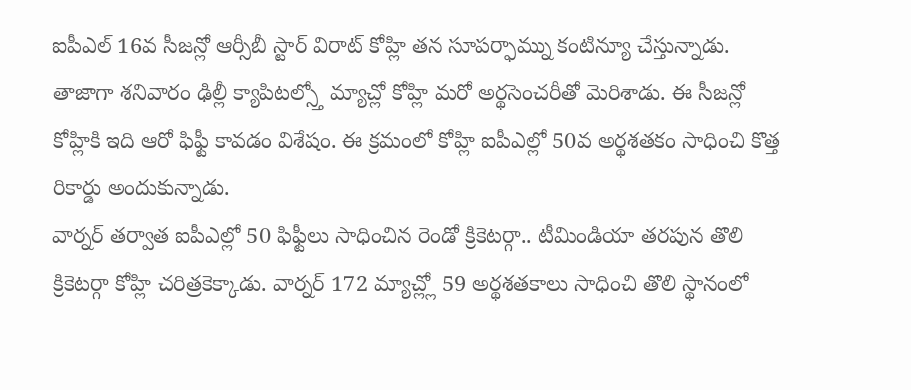ఐపీఎల్ 16వ సీజన్లో ఆర్సీబీ స్టార్ విరాట్ కోహ్లి తన సూపర్ఫామ్ను కంటిన్యూ చేస్తున్నాడు. తాజాగా శనివారం ఢిల్లీ క్యాపిటల్స్తో మ్యాచ్లో కోహ్లి మరో అర్థసెంచరీతో మెరిశాడు. ఈ సీజన్లో కోహ్లికి ఇది ఆరో ఫిఫ్టీ కావడం విశేషం. ఈ క్రమంలో కోహ్లి ఐపీఎల్లో 50వ అర్థశతకం సాధించి కొత్త రికార్డు అందుకున్నాడు.
వార్నర్ తర్వాత ఐపీఎల్లో 50 ఫిఫ్టీలు సాధించిన రెండో క్రికెటర్గా.. టీమిండియా తరపున తొలి క్రికెటర్గా కోహ్లి చరిత్రకెక్కాడు. వార్నర్ 172 మ్యాచ్ల్లో 59 అర్థశతకాలు సాధించి తొలి స్థానంలో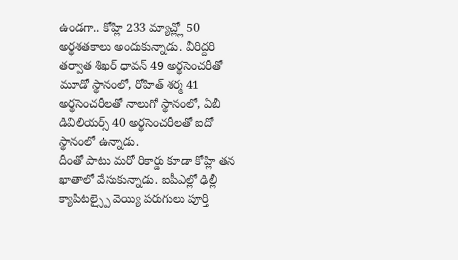ఉండగా.. కోహ్లి 233 మ్యాచ్ల్లో 50 అర్థశతకాలు అందుకున్నాడు. వీరిద్దరి తర్వాత శిఖర్ ధావన్ 49 అర్థసెంచరీతో మూడో స్థానంలో, రోహిత్ శర్మ 41 అర్థసెంచరీలతో నాలుగో స్థానంలో, ఏబీ డివిలియర్స్ 40 అర్థసెంచరీలతో ఐదో స్థానంలో ఉన్నాడు.
దీంతో పాటు మరో రికార్డు కూడా కోహ్లి తన ఖాతాలో వేసుకున్నాడు. ఐపీఎల్లో ఢిల్లీ క్యాపిటల్స్పై వెయ్యి పరుగులు పూర్తి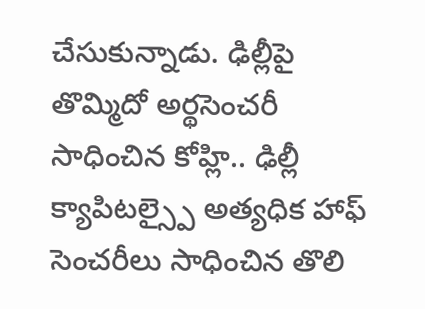చేసుకున్నాడు. ఢిల్లీపై తొమ్మిదో అర్థసెంచరీ సాధించిన కోహ్లి.. ఢిల్లీ క్యాపిటల్స్పై అత్యధిక హాఫ్ సెంచరీలు సాధించిన తొలి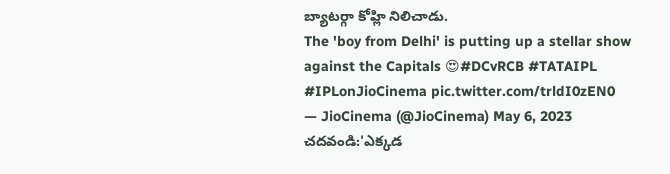బ్యాటర్గా కోహ్లి నిలిచాడు.
The 'boy from Delhi' is putting up a stellar show against the Capitals 😍#DCvRCB #TATAIPL #IPLonJioCinema pic.twitter.com/trldI0zEN0
— JioCinema (@JioCinema) May 6, 2023
చదవండి:'ఎక్కడ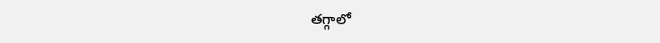తగ్గాలో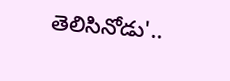తెలిసినోడు'..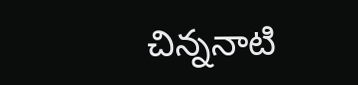చిన్ననాటి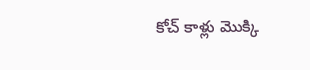కోచ్ కాళ్లు మొక్కి